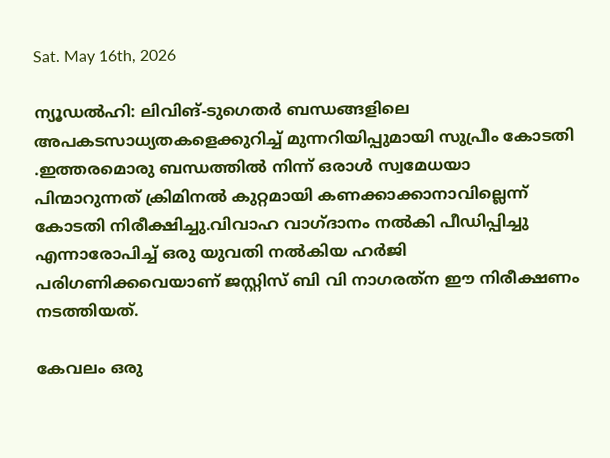Sat. May 16th, 2026

ന്യൂഡല്‍ഹി: ലിവിങ്-ടുഗെതര്‍ ബന്ധങ്ങളിലെ അപകടസാധ്യതകളെക്കുറിച്ച് മുന്നറിയിപ്പുമായി സുപ്രീം കോടതി .ഇത്തരമൊരു ബന്ധത്തില്‍ നിന്ന് ഒരാള്‍ സ്വമേധയാ പിന്മാറുന്നത് ക്രിമിനല്‍ കുറ്റമായി കണക്കാക്കാനാവില്ലെന്ന് കോടതി നിരീക്ഷിച്ചു.വിവാഹ വാഗ്ദാനം നല്‍കി പീഡിപ്പിച്ചു എന്നാരോപിച്ച് ഒരു യുവതി നല്‍കിയ ഹര്‍ജി പരിഗണിക്കവെയാണ് ജസ്റ്റിസ് ബി വി നാഗരത്‌ന ഈ നിരീക്ഷണം നടത്തിയത്.

കേവലം ഒരു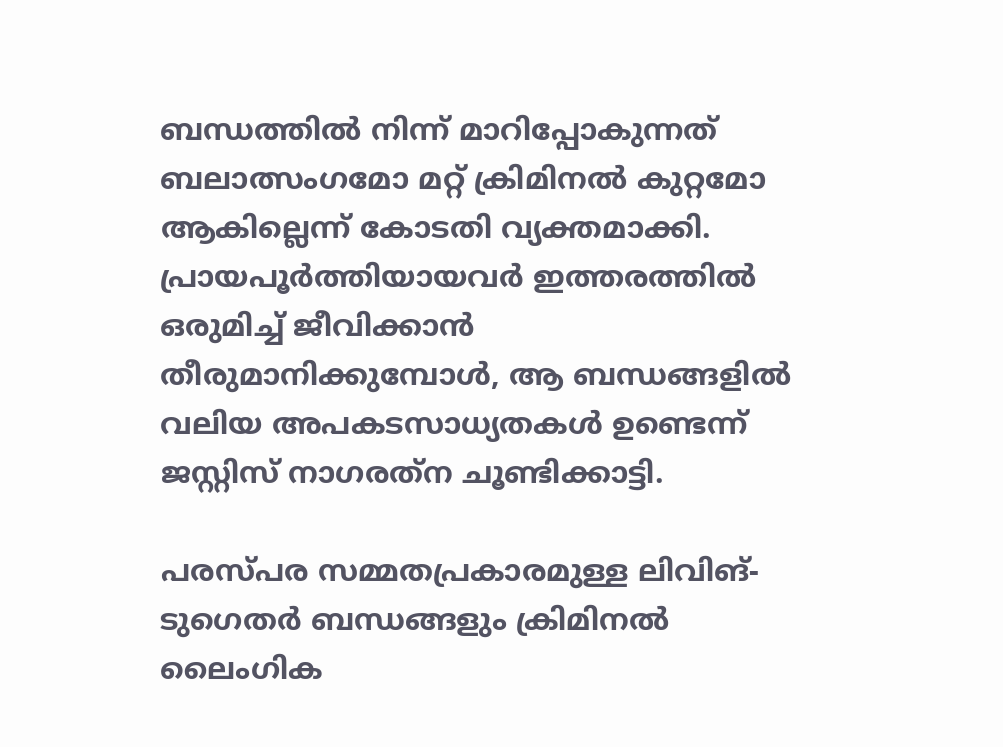ബന്ധത്തില്‍ നിന്ന് മാറിപ്പോകുന്നത് ബലാത്സംഗമോ മറ്റ് ക്രിമിനല്‍ കുറ്റമോ ആകില്ലെന്ന് കോടതി വ്യക്തമാക്കി. പ്രായപൂര്‍ത്തിയായവര്‍ ഇത്തരത്തില്‍ ഒരുമിച്ച് ജീവിക്കാന്‍ തീരുമാനിക്കുമ്പോള്‍, ആ ബന്ധങ്ങളില്‍ വലിയ അപകടസാധ്യതകള്‍ ഉണ്ടെന്ന് ജസ്റ്റിസ് നാഗരത്‌ന ചൂണ്ടിക്കാട്ടി.

പരസ്പര സമ്മതപ്രകാരമുള്ള ലിവിങ്-ടുഗെതര്‍ ബന്ധങ്ങളും ക്രിമിനല്‍ ലൈംഗിക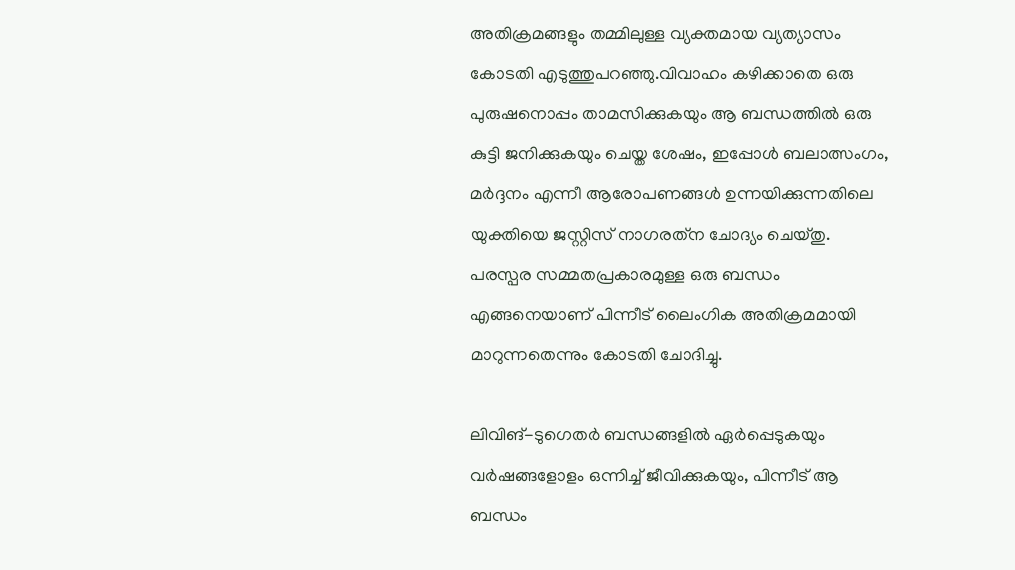അതിക്രമങ്ങളും തമ്മിലുള്ള വ്യക്തമായ വ്യത്യാസം കോടതി എടുത്തുപറഞ്ഞു.വിവാഹം കഴിക്കാതെ ഒരു പുരുഷനൊപ്പം താമസിക്കുകയും ആ ബന്ധത്തില്‍ ഒരു കുട്ടി ജനിക്കുകയും ചെയ്ത ശേഷം, ഇപ്പോള്‍ ബലാത്സംഗം, മര്‍ദ്ദനം എന്നീ ആരോപണങ്ങള്‍ ഉന്നയിക്കുന്നതിലെ യുക്തിയെ ജസ്റ്റിസ് നാഗരത്‌ന ചോദ്യം ചെയ്തു. പരസ്പര സമ്മതപ്രകാരമുള്ള ഒരു ബന്ധം എങ്ങനെയാണ് പിന്നീട് ലൈംഗിക അതിക്രമമായി മാറുന്നതെന്നും കോടതി ചോദിച്ചു.

ലിവിങ്-ടുഗെതര്‍ ബന്ധങ്ങളില്‍ ഏര്‍പ്പെടുകയും വര്‍ഷങ്ങളോളം ഒന്നിച്ച് ജീവിക്കുകയും, പിന്നീട് ആ ബന്ധം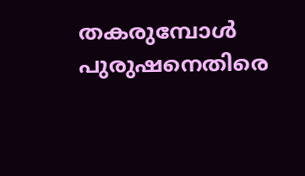തകരുമ്പോള്‍ പുരുഷനെതിരെ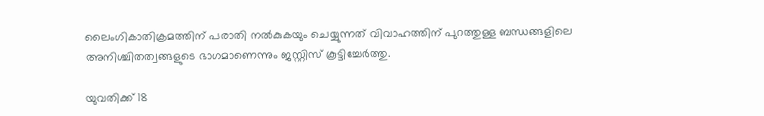ലൈംഗികാതിക്രമത്തിന് പരാതി നല്‍കുകയും ചെയ്യുന്നത് വിവാഹത്തിന് പുറത്തുള്ള ബന്ധങ്ങളിലെ അനിശ്ചിതത്വങ്ങളുടെ ഭാഗമാണെന്നും ജസ്റ്റിസ് കൂട്ടിച്ചേര്‍ത്തു.

യുവതിക്ക് 18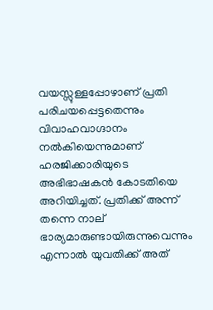വയസ്സുള്ളപ്പോഴാണ് പ്രതി പരിചയപ്പെട്ടതെന്നും വിവാഹവാഗ്ദാനം നല്‍കിയെന്നുമാണ് ഹരജിക്കാരിയുടെ അഭിഭാഷകന്‍ കോടതിയെ അറിയിച്ചത്. പ്രതിക്ക് അന്ന് തന്നെ നാല് ഭാര്യമാരുണ്ടായിരുന്നുവെന്നും എന്നാല്‍ യുവതിക്ക് അത്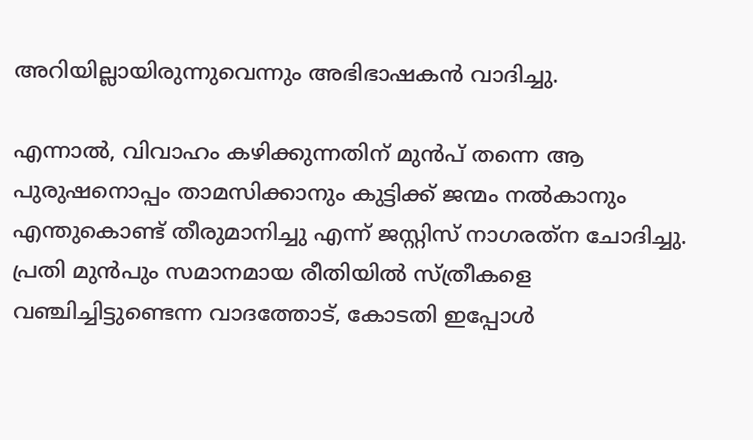അറിയില്ലായിരുന്നുവെന്നും അഭിഭാഷകന്‍ വാദിച്ചു.

എന്നാല്‍, വിവാഹം കഴിക്കുന്നതിന് മുന്‍പ് തന്നെ ആ പുരുഷനൊപ്പം താമസിക്കാനും കുട്ടിക്ക് ജന്മം നല്‍കാനും എന്തുകൊണ്ട് തീരുമാനിച്ചു എന്ന് ജസ്റ്റിസ് നാഗരത്‌ന ചോദിച്ചു. പ്രതി മുന്‍പും സമാനമായ രീതിയില്‍ സ്ത്രീകളെ വഞ്ചിച്ചിട്ടുണ്ടെന്ന വാദത്തോട്, കോടതി ഇപ്പോള്‍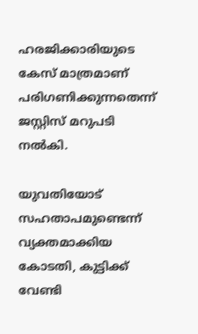ഹരജിക്കാരിയുടെ കേസ് മാത്രമാണ് പരിഗണിക്കുന്നതെന്ന് ജസ്റ്റിസ് മറുപടി നല്‍കി.

യുവതിയോട് സഹതാപമുണ്ടെന്ന് വ്യക്തമാക്കിയ കോടതി, കുട്ടിക്ക് വേണ്ടി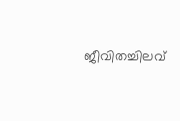ജീവിതച്ചിലവ്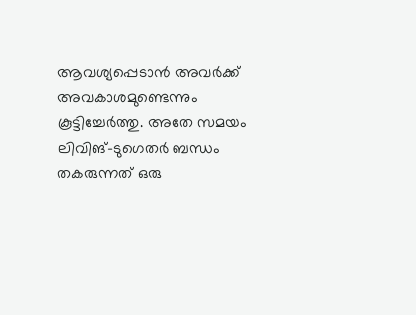ആവശ്യപ്പെടാന്‍ അവര്‍ക്ക് അവകാശമുണ്ടെന്നും കൂട്ടിച്ചേര്‍ത്തു. അതേ സമയം ലിവിങ്-ടുഗെതര്‍ ബന്ധം തകരുന്നത് ഒരു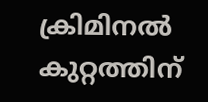ക്രിമിനല്‍ കുറ്റത്തിന്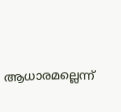ആധാരമല്ലെന്ന്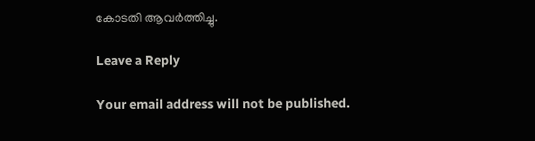കോടതി ആവര്‍ത്തിച്ചു.

Leave a Reply

Your email address will not be published.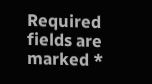Required fields are marked *